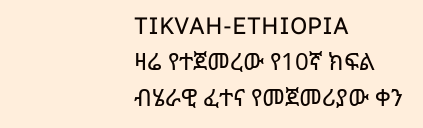TIKVAH-ETHIOPIA
ዛሬ የተጀመረው የ10ኛ ክፍል ብሄራዊ ፈተና የመጀመሪያው ቀን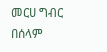መርሀ ግብር በሰላም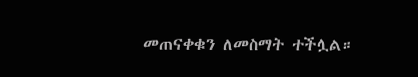መጠናቀቁን ለመስማት ተችሏል።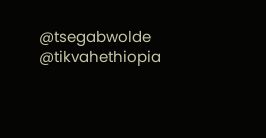@tsegabwolde
@tikvahethiopia